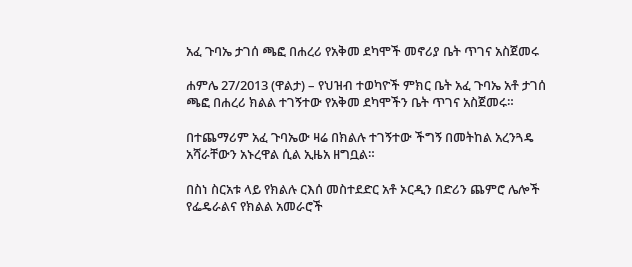አፈ ጉባኤ ታገሰ ጫፎ በሐረሪ የአቅመ ደካሞች መኖሪያ ቤት ጥገና አስጀመሩ

ሐምሌ 27/2013 (ዋልታ) – የህዝብ ተወካዮች ምክር ቤት አፈ ጉባኤ አቶ ታገሰ ጫፎ በሐረሪ ክልል ተገኝተው የአቅመ ደካሞችን ቤት ጥገና አስጀመሩ።

በተጨማሪም አፈ ጉባኤው ዛሬ በክልሉ ተገኝተው ችግኝ በመትከል አረንጓዴ አሻራቸውን አኑረዋል ሲል ኢዜአ ዘግቧል።

በስነ ስርአቱ ላይ የክልሉ ርእሰ መስተደድር አቶ ኦርዲን በድሪን ጨምሮ ሌሎች የፌዴራልና የክልል አመራሮች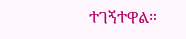ተገኝተዋል።